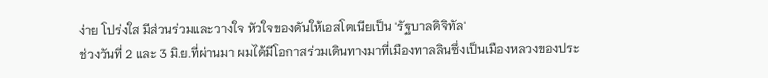ง่าย โปร่งใส มีส่วนร่วมและวางใจ หัวใจของดันให้เอสโตเนียเป็น 'รัฐบาลดิจิทัล'
ช่วงวันที่ 2 และ 3 มิ.ย.ที่ผ่านมา ผมได้มีโอกาสร่วมเดินทางมาที่เมืองทาลลินซึ่งเป็นเมืองหลวงของประ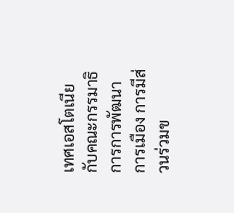เทศเอสโตเนียกับคณะกรรมาธิการการพัฒนาการเมือง การมีส่วนร่วมข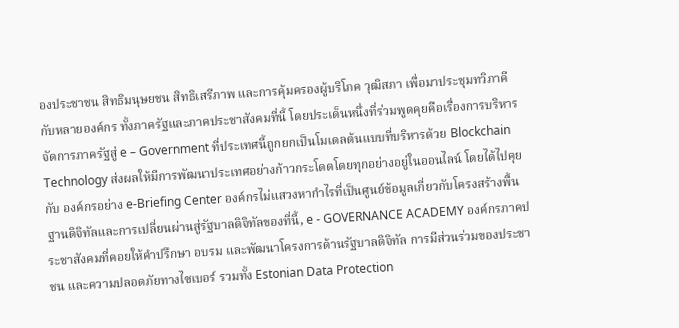องประชาชน สิทธิมนุษยชน สิทธิเสรีภาพ และการคุ้มครองผู้บริโภค วุฒิสภา เพื่อมาประชุมทวิภาคีกับหลายองค์กร ทั้งภาครัฐและภาคประชาสังคมที่นี้ โดยประเด็นหนึ่งที่ร่วมพูดคุยคือเรื่องการบริหารจัดการภาครัฐสู่ e – Government ที่ประเทศนี้ถูกยกเป็นโมเดลต้นแบบที่บริหารด้วย Blockchain Technology ส่งผลให้มีการพัฒนาประเทศอย่างก้าวกระโดดโดยทุกอย่างอยู่ในออนไลน์ โดยได้ไปคุยกับ องค์กรอย่าง e-Briefing Center องค์กรไม่แสวงหากำไรที่เป็นศูนย์ข้อมูลเกี่ยวกับโครงสร้างพื้นฐานดิจิทัลและการเปลี่ยนผ่านสู่รัฐบาลดิจิทัลของที่นี้, e - GOVERNANCE ACADEMY องค์กรภาคประชาสังคมที่คอยให้คำปรึกษา อบรม และพัฒนาโครงการด้านรัฐบาลดิจิทัล การมีส่วนร่วมของประชาชน และความปลอดภัยทางไซเบอร์ รวมทั้ง Estonian Data Protection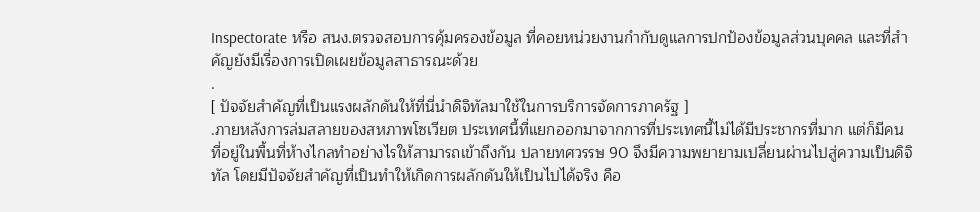Inspectorate หรือ สนง.ตรวจสอบการคุ้มครองข้อมูล ที่คอยหน่วยงานกำกับดูแลการปกป้องข้อมูลส่วนบุคคล และที่สำคัญยังมีเรื่องการเปิดเผยข้อมูลสาธารณะด้วย
.
[ ปัจจัยสำคัญที่เป็นแรงผลักดันให้ที่นี่นำดิจิทัลมาใช้ในการบริการจัดการภาครัฐ ]
.ภายหลังการล่มสลายของสหภาพโซเวียต ประเทศนี้ทื่แยกออกมาจากการที่ประเทศนี้ไม่ได้มีประชากรที่มาก แต่ก็มีคนที่อยู่ในพื้นที่ห้างไกลทำอย่างไรให้สามารถเข้าถึงกัน ปลายทศวรรษ 90 จึงมีความพยายามเปลี่ยนผ่านไปสู่ความเป็นดิจิทัล โดยมีปัจจัยสำคัญที่เป็นทำให้เกิดการผลักดันให้เป็นไปได้จริง คือ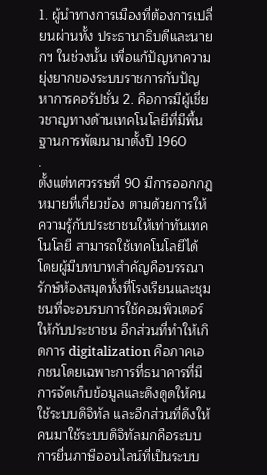1. ผู้นำทางการเมืองที่ต้องการเปลี่ยนผ่านทั้ง ประธานาธิบดีและนายกฯ ในช่วงนั้น เพื่อแก้ปัญหาความยุ่งยากของระบบราชการกับปัญหาการคอรัปชั่น 2. คือการมีผู้เชี่ยวชาญทางด้านเทคโนโลยีที่มีพื้นฐานการพัฒนามาตั้งปี 1960
.
ตั้งแต่ทศวรรษที่ 90 มีการออกกฎหมายที่เกี่ยวข้อง ตามด้วยการให้ความรู้กับประชาชนให้เท่าทันเทคโนโลยี สามารถใช้เทคโนโลยีได้ โดยผู้มีบทบาทสำคัญคือบรรณารักษ์ห้องสมุดทั้งที่โรงเรียนและชุมชนที่จะอบรบการใช้คอมพิวเตอร์ให้กับประชาชน อีกส่วนที่ทำให้เกิดการ digitalization คือภาคเอกชนโดยเฉพาะการที่ธนาคารที่มีการจัดเก็บข้อมูลและดึงดูดให้คนใช้ระบบดิจิทัล และอีกส่วนที่ดึงให้คนมาใช้ระบบดิจิทัลมกคือระบบการยื่นภาษีออนไลน์ที่เป็นระบบ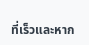ที่เร็วและหาก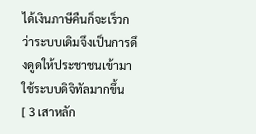ได้เงินภาษีคืนก็จะเร็วกว่าระบบเดิมจึงเป็นการดึงดูดให้ประชาชนเข้ามาใช้ระบบดิจิทัลมากขึ้น
[ 3 เสาหลัก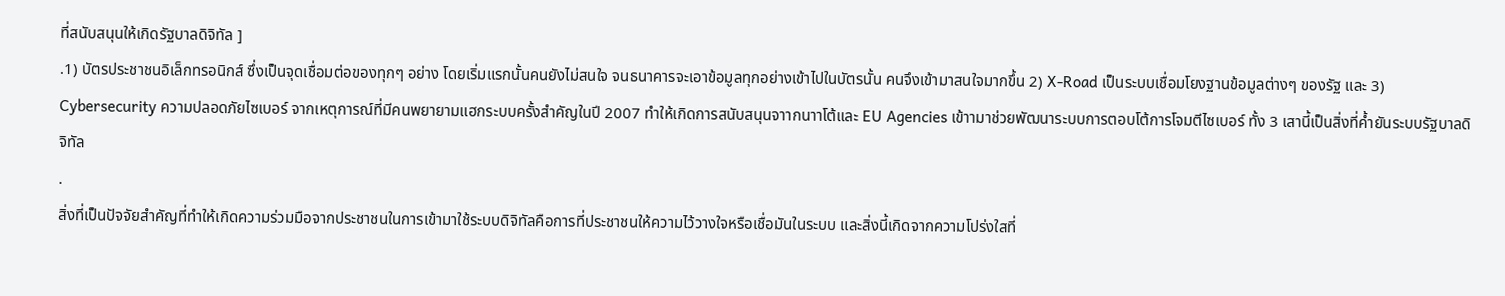ที่สนับสนุนให้เกิดรัฐบาลดิจิทัล ]
.1) บัตรประชาชนอิเล็กทรอนิกส์ ซึ่งเป็นจุดเชื่อมต่อของทุกๆ อย่าง โดยเริ่มแรกนั้นคนยังไม่สนใจ จนธนาคารจะเอาข้อมูลทุกอย่างเข้าไปในบัตรนั้น คนจึงเข้ามาสนใจมากขึ้น 2) X-Road เป็นระบบเชื่อมโยงฐานข้อมูลต่างๆ ของรัฐ และ 3) Cybersecurity ความปลอดภัยไซเบอร์ จากเหตุการณ์ที่มีคนพยายามแฮกระบบครั้งสำคัญในปี 2007 ทำให้เกิดการสนับสนุนจาากนาาโต้และ EU Agencies เข้าามาช่วยพัฒนาระบบการตอบโต้การโจมตีไซเบอร์ ทั้ง 3 เสานี้เป็นสิ่งที่ค้ำยันระบบรัฐบาลดิจิทัล
.
สิ่งที่เป็นปัจจัยสำคัญที่ทำให้เกิดความร่วมมือจากประชาชนในการเข้ามาใช้ระบบดิจิทัลคือการที่ประชาชนให้ความไว้วางใจหรือเชื่อมันในระบบ และสิ่งนี้เกิดจากความโปร่งใสที่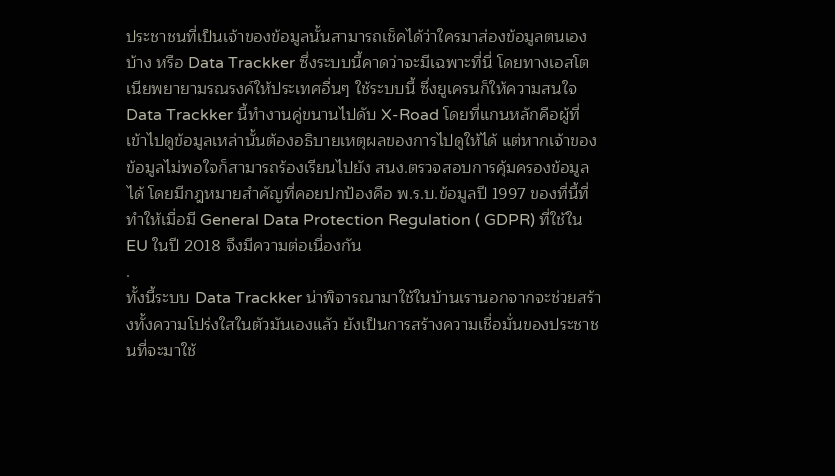ประชาชนที่เป็นเจ้าของข้อมูลนั้นสามารถเช็คได้ว่าใครมาส่องข้อมูลตนเองบ้าง หรือ Data Trackker ซึ่งระบบนี้คาดว่าจะมีเฉพาะที่นี่ โดยทางเอสโตเนียพยายามรณรงค์ให้ประเทศอื่นๆ ใช้ระบบนี้ ซึ่งยูเครนก็ให้ความสนใจ Data Trackker นี้ทำงานคู่ขนานไปดับ X-Road โดยที่แกนหลักคือผู้ที่เข้าไปดูข้อมูลเหล่านั้นต้องอธิบายเหตุผลของการไปดูให้ได้ แต่หากเจ้าของข้อมูลไม่พอใจก็สามารถร้องเรียนไปยัง สนง.ตรวจสอบการคุ้มครองข้อมูลได้ โดยมีกฎหมายสำคัญที่คอยปกป้องคือ พ.ร.บ.ข้อมูลปี 1997 ของที่นี้ที่ทำให้เมื่อมี General Data Protection Regulation ( GDPR) ที่ใช้ใน EU ในปี 2018 จึงมีความต่อเนื่องกัน
.
ทั้งนี้ระบบ Data Trackker น่าพิจารณามาใช้ในบ้านเรานอกจากจะช่วยสร้างทั้งความโปร่งใสในตัวมันเองแลัว ยังเป็นการสร้างความเชื่อมั่นของประชาชนที่จะมาใช้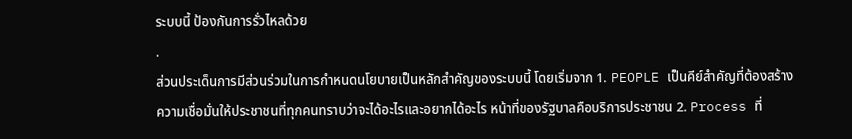ระบบนี้ ป้องกันการรั่วไหลด้วย
.
ส่วนประเด็นการมีส่วนร่วมในการกำหนดนโยบายเป็นหลักสำคัญของระบบนี้ โดยเริ่มจาก 1. PEOPLE เป็นคีย์สำคัญที่ต้องสร้างความเชื่อมั่นให้ประชาชนที่ทุกคนทราบว่าจะได้อะไรและอยากได้อะไร หน้าที่ของรัฐบาลคือบริการประชาชน 2. Process ที่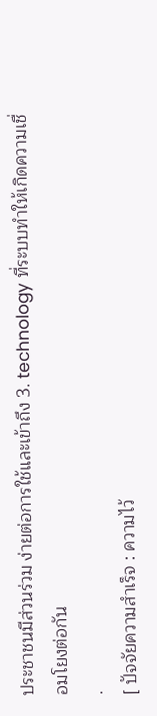ประชาชนมีส่วนร่วม ง่ายต่อการใช้และเข้าถึง 3. technology ที่ระบบทำให้เกิดความเชื่อมโยงต่อกัน
.
[ ปัจจัยความสำเร็จ : ความไว้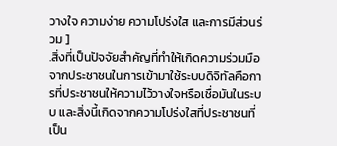วางใจ ความง่าย ความโปร่งใส และการมีส่วนร่วม ]
.สิ่งที่เป็นปัจจัยสำคัญที่ทำให้เกิดความร่วมมือจากประชาชนในการเข้ามาใช้ระบบดิจิทัลคือการที่ประชาชนให้ความไว้วางใจหรือเชื่อมันในระบบ และสิ่งนี้เกิดจากความโปร่งใสที่ประชาชนที่เป็น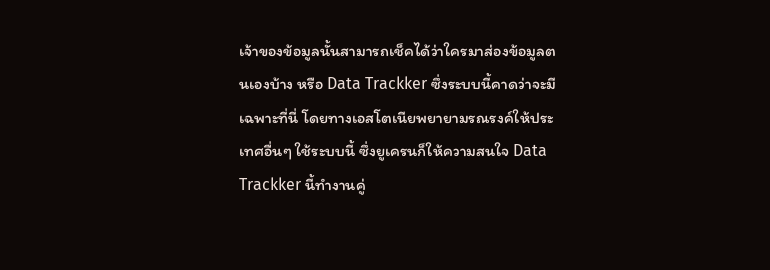เจ้าของข้อมูลนั้นสามารถเช็คได้ว่าใครมาส่องข้อมูลตนเองบ้าง หรือ Data Trackker ซึ่งระบบนี้คาดว่าจะมีเฉพาะที่นี่ โดยทางเอสโตเนียพยายามรณรงค์ให้ประเทศอื่นๆ ใช้ระบบนี้ ซึ่งยูเครนก็ให้ความสนใจ Data Trackker นี้ทำงานคู่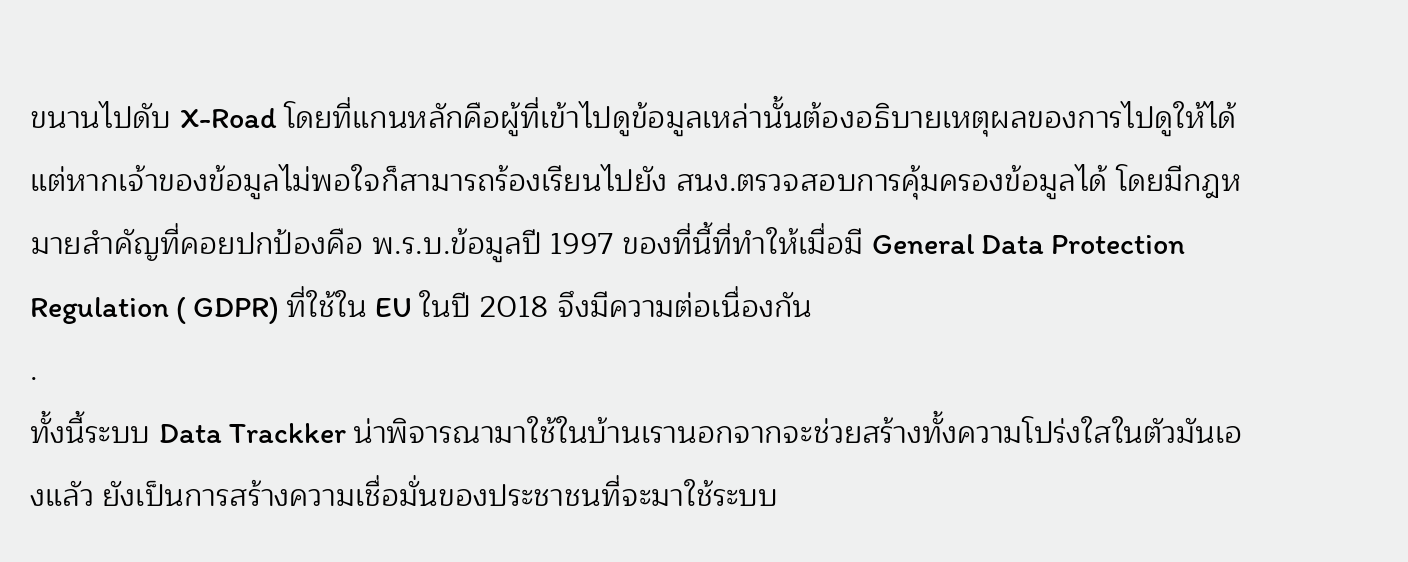ขนานไปดับ X-Road โดยที่แกนหลักคือผู้ที่เข้าไปดูข้อมูลเหล่านั้นต้องอธิบายเหตุผลของการไปดูให้ได้ แต่หากเจ้าของข้อมูลไม่พอใจก็สามารถร้องเรียนไปยัง สนง.ตรวจสอบการคุ้มครองข้อมูลได้ โดยมีกฎหมายสำคัญที่คอยปกป้องคือ พ.ร.บ.ข้อมูลปี 1997 ของที่นี้ที่ทำให้เมื่อมี General Data Protection Regulation ( GDPR) ที่ใช้ใน EU ในปี 2018 จึงมีความต่อเนื่องกัน
.
ทั้งนี้ระบบ Data Trackker น่าพิจารณามาใช้ในบ้านเรานอกจากจะช่วยสร้างทั้งความโปร่งใสในตัวมันเองแลัว ยังเป็นการสร้างความเชื่อมั่นของประชาชนที่จะมาใช้ระบบ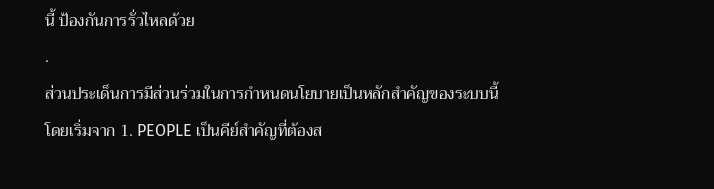นี้ ป้องกันการรั่วไหลด้วย
.
ส่วนประเด็นการมีส่วนร่วมในการกำหนดนโยบายเป็นหลักสำคัญของระบบนี้ โดยเริ่มจาก 1. PEOPLE เป็นคีย์สำคัญที่ต้องส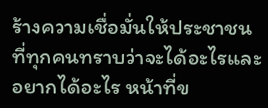ร้างความเชื่อมั่นให้ประชาชนที่ทุกคนทราบว่าจะได้อะไรและอยากได้อะไร หน้าที่ข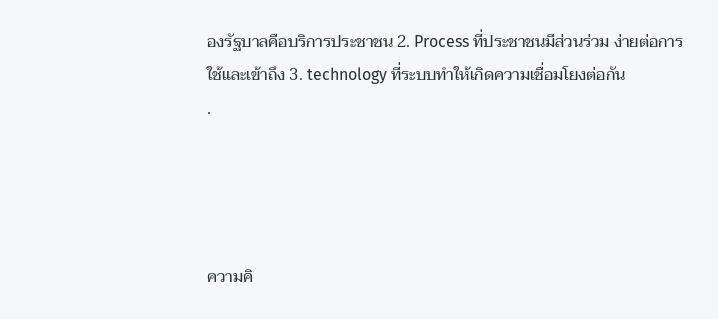องรัฐบาลคือบริการประชาชน 2. Process ที่ประชาชนมีส่วนร่วม ง่ายต่อการใช้และเข้าถึง 3. technology ที่ระบบทำให้เกิดความเชื่อมโยงต่อกัน
.




ความคิ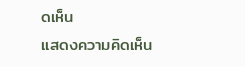ดเห็น
แสดงความคิดเห็น